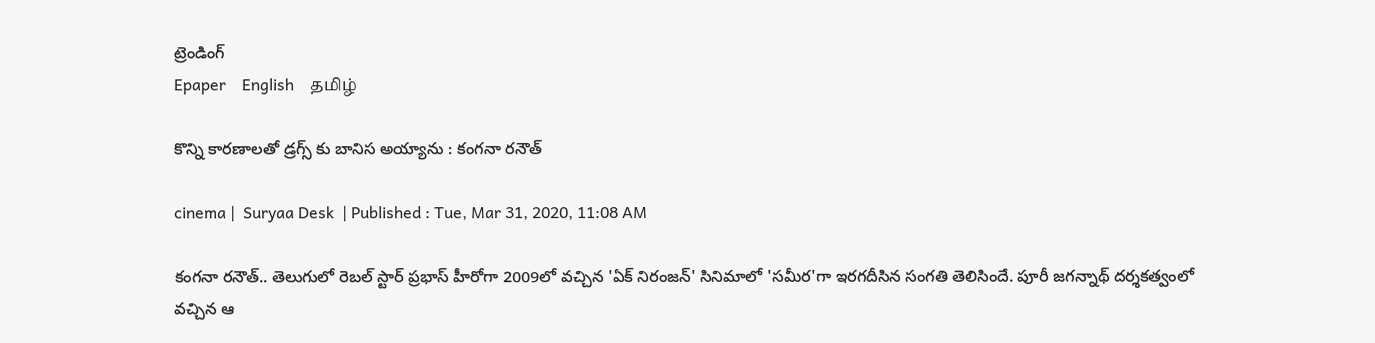ట్రెండింగ్
Epaper    English    தமிழ்

కొన్ని కారణాలతో డ్ర‌గ్స్‌ కు బానిస‌ అయ్యాను : కంగనా రనౌత్

cinema |  Suryaa Desk  | Published : Tue, Mar 31, 2020, 11:08 AM

కంగనా రనౌత్.. తెలుగులో రెబల్ స్టార్ ప్రభాస్ హీరోగా 2009లో వచ్చిన 'ఏక్ నిరంజన్‌' సినిమాలో 'సమీర'గా ఇరగదీసిన సంగతి తెలిసిందే. పూరీ జగన్నాథ్ దర్శకత్వంలో వచ్చిన ఆ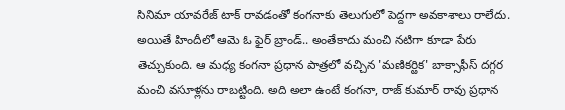సినిమా యావరేజ్ టాక్‌ రావడంతో కంగనాకు తెలుగులో పెద్దగా అవకాశాలు రాలేదు. అయితే హిందీలో ఆమె ఓ ఫైర్ బ్రాండ్.. అంతేకాదు మంచి నటిగా కూడా పేరు తెచ్చుకుంది. ఆ మధ్య కంగనా ప్రధాన పాత్రలో వచ్చిన 'మణికర్ఱిక' బాక్సాఫీస్ దగ్గర మంచి వసూళ్లను రాబట్టింది. అది అలా ఉంటే కంగనా, రాజ్ కుమార్ రావు ప్రధాన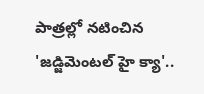పాత్రల్లో నటించిన 'జడ్జిమెంటల్ హై క్యా'..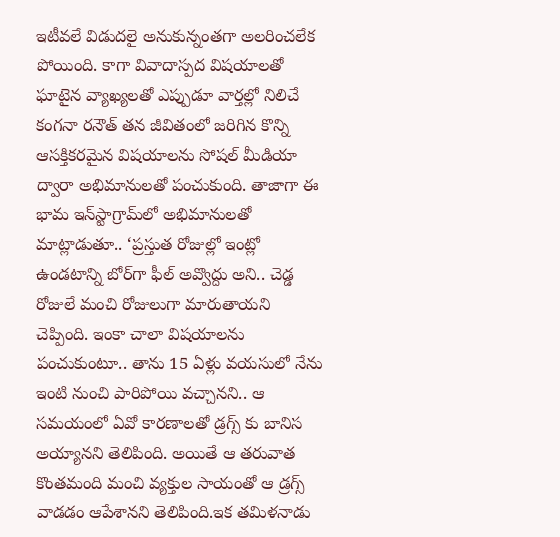ఇటీవలే విడుదలై అనుకున్నంతగా అలరించలేక పోయింది. కాగా వివాదాస్పద విషయాలతో ఘాటైన వ్యాఖ్యలతో ఎప్పుడూ వార్తల్లో నిలిచే కంగనా రనౌత్‌ తన జీవితంలో జరిగిన కొన్ని ఆసక్తికరమైన విషయాలను సోషల్ మీడియా ద్వారా అభిమానులతో పంచుకుంది. తాజాగా ఈ భామ ఇన్‌స్టాగ్రామ్‌లో అభిమానుల‌తో మాట్లాడుతూ.. ‘ప్రస్తుత రోజుల్లో ఇంట్లో ఉండ‌టాన్ని బోర్‌గా ఫీల్ అవ్వొద్దు అని.. చెడ్డ రోజులే మంచి రోజులుగా మారుతాయ‌ని చెప్పింది. ఇంకా చాలా విషయాలను పంచుకుంటూ.. తాను 15 ఏళ్లు వయసులో నేను ఇంటి నుంచి పారిపోయి వచ్చానని.. ఆ సమయంలో ఏవో కారణాలతో డ్ర‌గ్స్‌ కు బానిస‌ అయ్యానని తెలిపింది. అయితే ఆ తరువాత కొంతమంది మంచి వ్యక్తుల సాయంతో ఆ డ్రగ్స్ వాడడం ఆపేశానని తెలిపింది.ఇక తమిళనాడు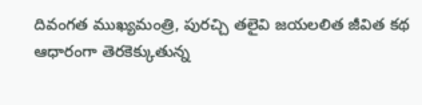దివంగత ముఖ్యమంత్రి, పురచ్చి తలైవి జయలలిత జీవిత కథ ఆధారంగా తెరకెక్కుతున్న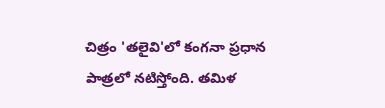చిత్రం 'తలైవి'లో కంగనా ప్రధాన పాత్రలో నటిస్తోంది. తమిళ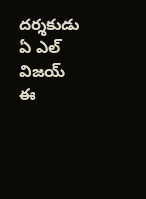దర్శకుడు ఏ ఎల్‌ విజయ్ ఈ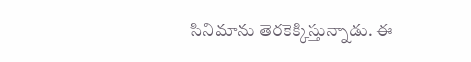సినిమాను తెరకెక్కిస్తున్నాడు. ఈ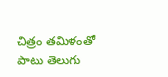చిత్రం తమిళంతో పాటు తెలుగు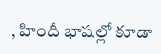, హిందీ భాషల్లో కూడా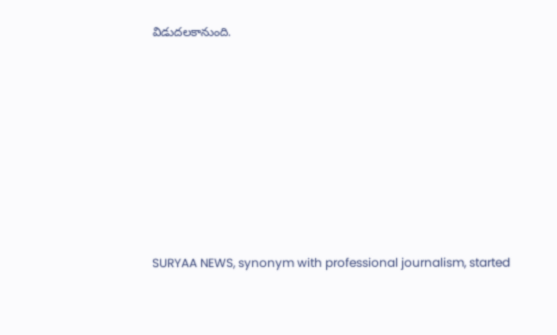విడుదలకానుంది.









SURYAA NEWS, synonym with professional journalism, started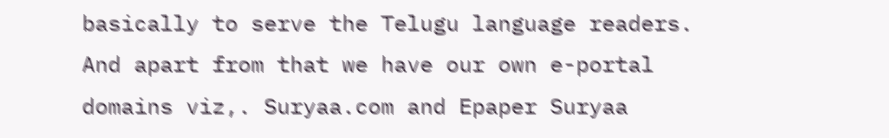basically to serve the Telugu language readers. And apart from that we have our own e-portal domains viz,. Suryaa.com and Epaper Suryaa